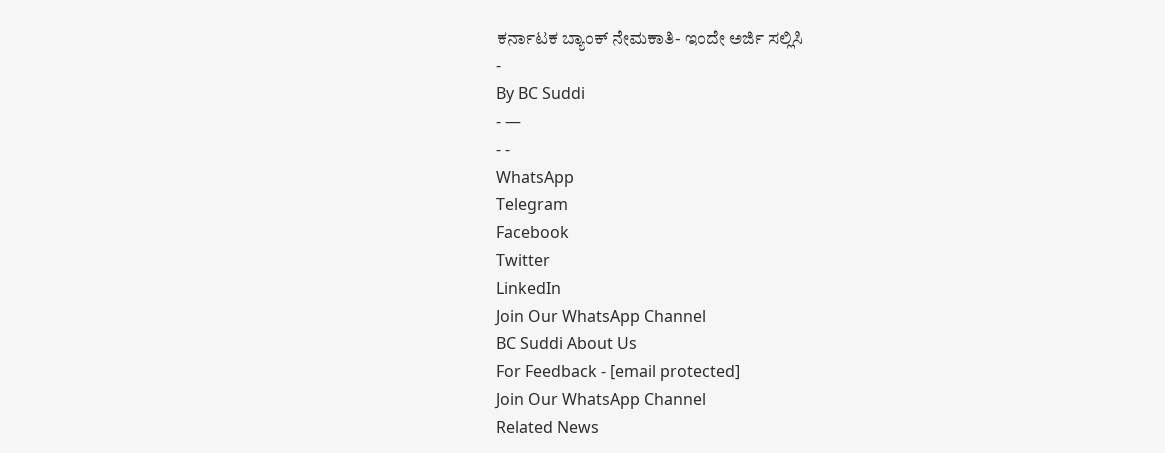ಕರ್ನಾಟಕ ಬ್ಯಾಂಕ್ ನೇಮಕಾತಿ- ಇಂದೇ ಅರ್ಜಿ ಸಲ್ಲಿಸಿ
-
By BC Suddi
- —
- -
WhatsApp
Telegram
Facebook
Twitter
LinkedIn
Join Our WhatsApp Channel
BC Suddi About Us
For Feedback - [email protected]
Join Our WhatsApp Channel
Related News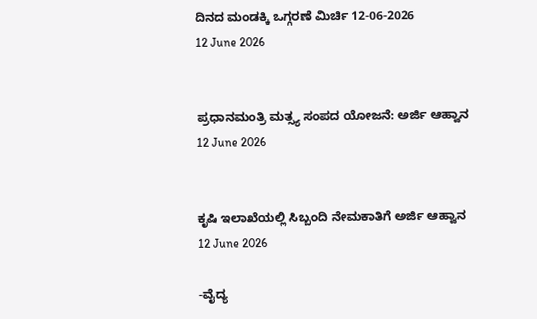ದಿನದ ಮಂಡಕ್ಕಿ ಒಗ್ಗರಣೆ ಮಿರ್ಚಿ 12-06-2026
12 June 2026


ಪ್ರಧಾನಮಂತ್ರಿ ಮತ್ಸ್ಯ ಸಂಪದ ಯೋಜನೆ: ಅರ್ಜಿ ಆಹ್ವಾನ
12 June 2026


ಕೃಷಿ ಇಲಾಖೆಯಲ್ಲಿ ಸಿಬ್ಬಂದಿ ನೇಮಕಾತಿಗೆ ಅರ್ಜಿ ಆಹ್ವಾನ
12 June 2026

-ವೈದ್ಯ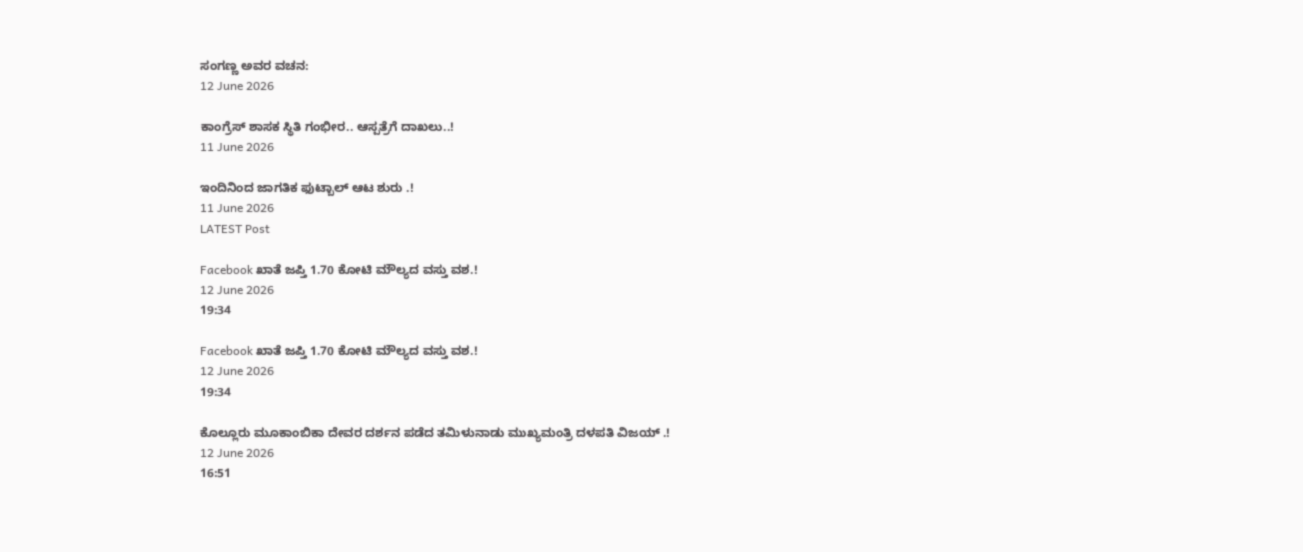ಸಂಗಣ್ಣ ಅವರ ವಚನ:
12 June 2026

ಕಾಂಗ್ರೆಸ್ ಶಾಸಕ ಸ್ಥಿತಿ ಗಂಭೀರ.. ಆಸ್ಪತ್ರೆಗೆ ದಾಖಲು..!
11 June 2026

ಇಂದಿನಿಂದ ಜಾಗತಿಕ ಫುಟ್ಬಾಲ್ ಆಟ ಶುರು .!
11 June 2026
LATEST Post

Facebook ಖಾತೆ ಜಪ್ತಿ 1.70 ಕೋಟಿ ಮೌಲ್ಯದ ವಸ್ತು ವಶ.!
12 June 2026
19:34

Facebook ಖಾತೆ ಜಪ್ತಿ 1.70 ಕೋಟಿ ಮೌಲ್ಯದ ವಸ್ತು ವಶ.!
12 June 2026
19:34

ಕೊಲ್ಲೂರು ಮೂಕಾಂಬಿಕಾ ದೇವರ ದರ್ಶನ ಪಡೆದ ತಮಿಳುನಾಡು ಮುಖ್ಯಮಂತ್ರಿ ದಳಪತಿ ವಿಜಯ್ .!
12 June 2026
16:51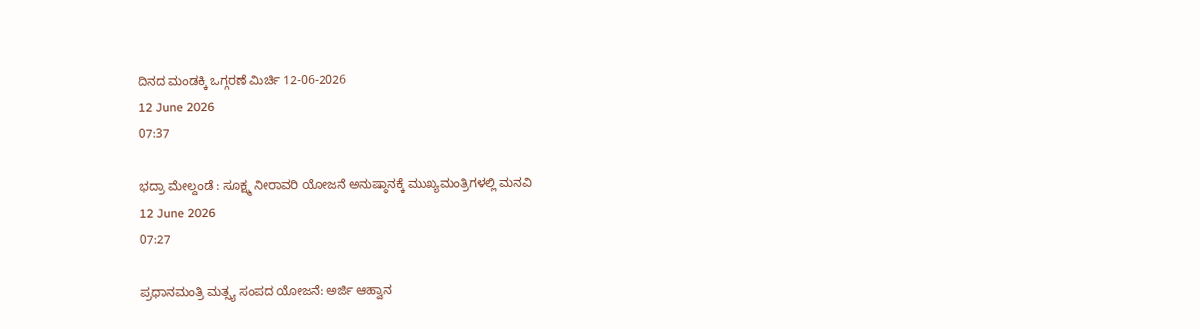ದಿನದ ಮಂಡಕ್ಕಿ ಒಗ್ಗರಣೆ ಮಿರ್ಚಿ 12-06-2026
12 June 2026
07:37

ಭದ್ರಾ ಮೇಲ್ದಂಡೆ : ಸೂಕ್ಷ್ಮ ನೀರಾವರಿ ಯೋಜನೆ ಅನುಷ್ಠಾನಕ್ಕೆ ಮುಖ್ಯಮಂತ್ರಿಗಳಲ್ಲಿ ಮನವಿ
12 June 2026
07:27

ಪ್ರಧಾನಮಂತ್ರಿ ಮತ್ಸ್ಯ ಸಂಪದ ಯೋಜನೆ: ಅರ್ಜಿ ಆಹ್ವಾನ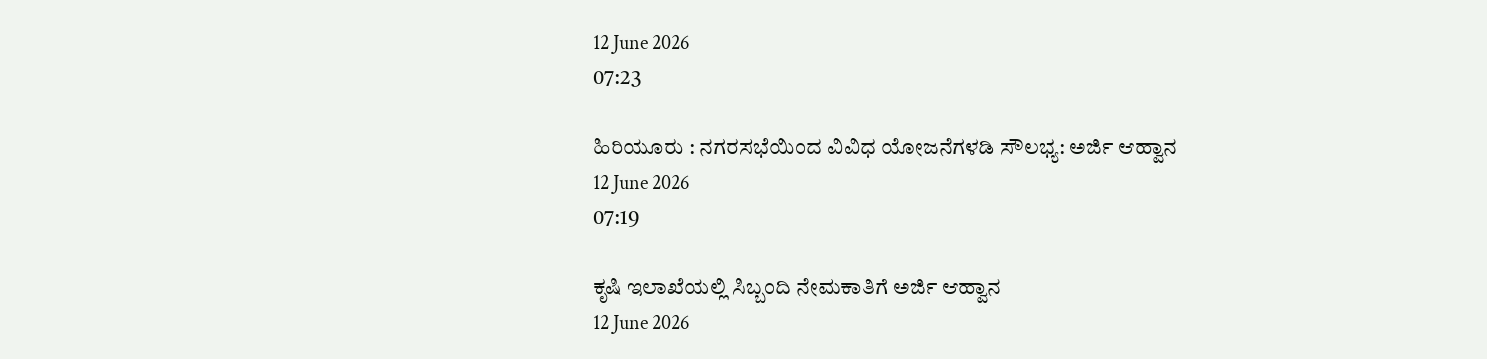12 June 2026
07:23

ಹಿರಿಯೂರು : ನಗರಸಭೆಯಿಂದ ವಿವಿಧ ಯೋಜನೆಗಳಡಿ ಸೌಲಭ್ಯ: ಅರ್ಜಿ ಆಹ್ವಾನ
12 June 2026
07:19

ಕೃಷಿ ಇಲಾಖೆಯಲ್ಲಿ ಸಿಬ್ಬಂದಿ ನೇಮಕಾತಿಗೆ ಅರ್ಜಿ ಆಹ್ವಾನ
12 June 2026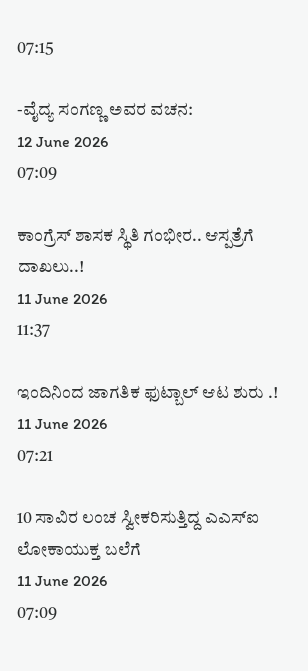07:15

-ವೈದ್ಯ ಸಂಗಣ್ಣ ಅವರ ವಚನ:
12 June 2026
07:09

ಕಾಂಗ್ರೆಸ್ ಶಾಸಕ ಸ್ಥಿತಿ ಗಂಭೀರ.. ಆಸ್ಪತ್ರೆಗೆ ದಾಖಲು..!
11 June 2026
11:37

ಇಂದಿನಿಂದ ಜಾಗತಿಕ ಫುಟ್ಬಾಲ್ ಆಟ ಶುರು .!
11 June 2026
07:21

10 ಸಾವಿರ ಲಂಚ ಸ್ವೀಕರಿಸುತ್ತಿದ್ದ ಎಎಸ್ಐ ಲೋಕಾಯುಕ್ತ ಬಲೆಗೆ
11 June 2026
07:09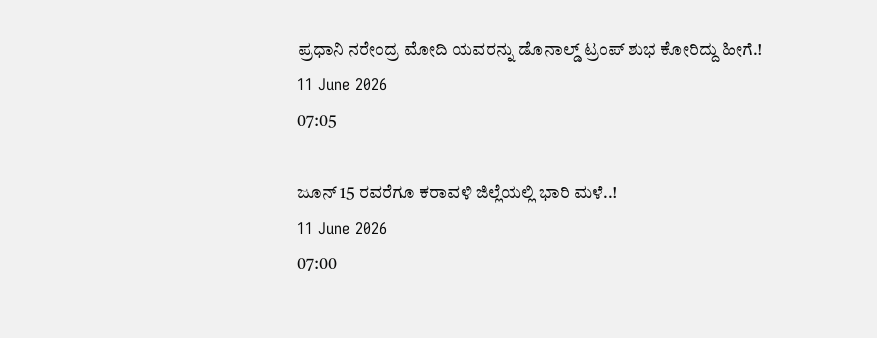ಪ್ರಧಾನಿ ನರೇಂದ್ರ ಮೋದಿ ಯವರನ್ನು ಡೊನಾಲ್ಡ್ ಟ್ರಂಪ್ ಶುಭ ಕೋರಿದ್ದು ಹೀಗೆ.!
11 June 2026
07:05

ಜೂನ್ 15 ರವರೆಗೂ ಕರಾವಳಿ ಜಿಲ್ಲೆಯಲ್ಲಿ ಭಾರಿ ಮಳೆ..!
11 June 2026
07:00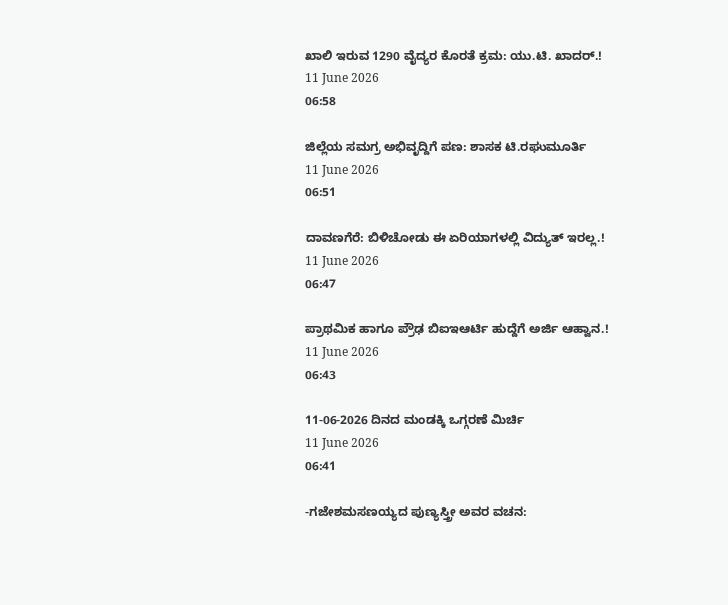ಖಾಲಿ ಇರುವ 1290 ವೈದ್ಯರ ಕೊರತೆ ಕ್ರಮ: ಯು.ಟಿ. ಖಾದರ್.!
11 June 2026
06:58

ಜಿಲ್ಲೆಯ ಸಮಗ್ರ ಅಭಿವೃದ್ದಿಗೆ ಪಣ: ಶಾಸಕ ಟಿ.ರಘುಮೂರ್ತಿ
11 June 2026
06:51

ದಾವಣಗೆರೆ: ಬಿಳಿಚೋಡು ಈ ಏರಿಯಾಗಳಲ್ಲಿ ವಿದ್ಯುತ್ ಇರಲ್ಲ.!
11 June 2026
06:47

ಪ್ರಾಥಮಿಕ ಹಾಗೂ ಪ್ರೌಢ ಬಿಐಇಆರ್ಟಿ ಹುದ್ದೆಗೆ ಅರ್ಜಿ ಆಹ್ವಾನ.!
11 June 2026
06:43

11-06-2026 ದಿನದ ಮಂಡಕ್ಕಿ ಒಗ್ಗರಣೆ ಮಿರ್ಚಿ
11 June 2026
06:41

-ಗಜೇಶಮಸಣಯ್ಯದ ಪುಣ್ಯಸ್ತ್ರೀ ಅವರ ವಚನ: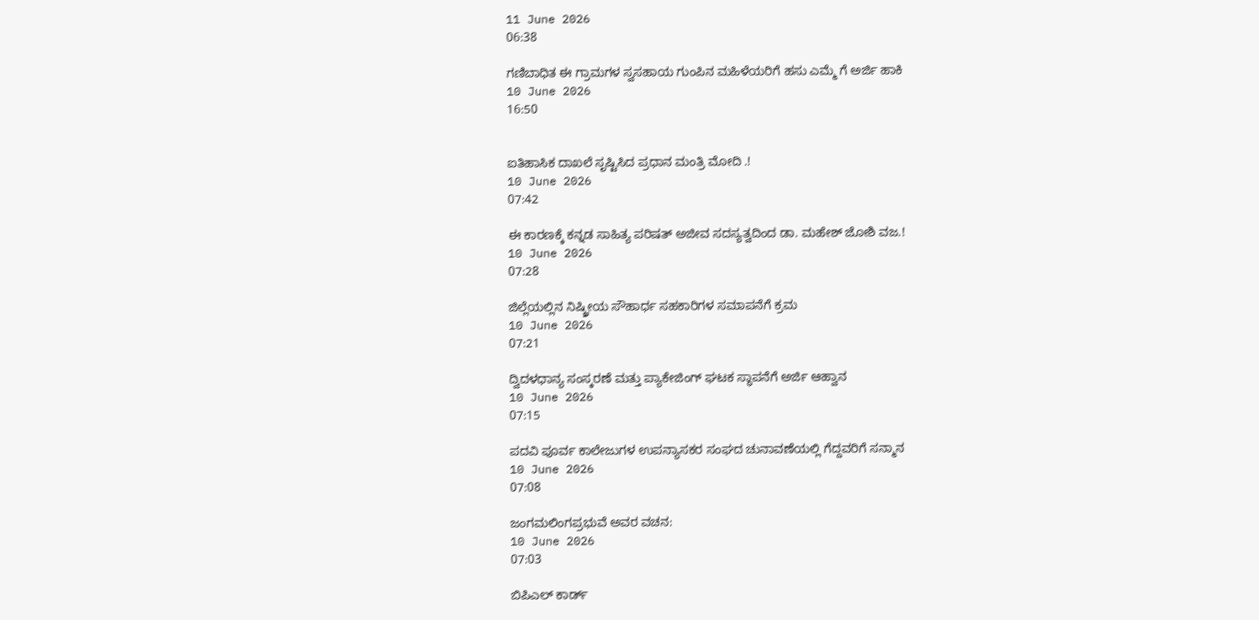11 June 2026
06:38

ಗಣಿಬಾಧಿತ ಈ ಗ್ರಾಮಗಳ ಸ್ವಸಹಾಯ ಗುಂಪಿನ ಮಹಿಳೆಯರಿಗೆ ಹಸು ಎಮ್ಮೆ ಗೆ ಅರ್ಜಿ ಹಾಕಿ
10 June 2026
16:50


ಐತಿಹಾಸಿಕ ದಾಖಲೆ ಸೃಷ್ಟಿಸಿದ ಪ್ರಧಾನ ಮಂತ್ರಿ ಮೋದಿ .!
10 June 2026
07:42

ಈ ಕಾರಣಕ್ಕೆ ಕನ್ನಡ ಸಾಹಿತ್ಯ ಪರಿಷತ್ ಅಜೀವ ಸದಸ್ಯತ್ವದಿಂದ ಡಾ. ಮಹೇಶ್ ಜೋಶಿ ವಜ.!
10 June 2026
07:28

ಜಿಲ್ಲೆಯಲ್ಲಿನ ನಿಷ್ಕ್ರೀಯ ಸೌಹಾರ್ಧ ಸಹಕಾರಿಗಳ ಸಮಾಪನೆಗೆ ಕ್ರಮ
10 June 2026
07:21

ದ್ವಿದಳಧಾನ್ಯ ಸಂಸ್ಕರಣೆ ಮತ್ತು ಪ್ಯಾಕೇಜಿಂಗ್ ಘಟಕ ಸ್ಥಾಪನೆಗೆ ಅರ್ಜಿ ಆಹ್ವಾನ
10 June 2026
07:15

ಪದವಿ ಪೂರ್ವ ಕಾಲೇಜುಗಳ ಉಪನ್ಯಾಸಕರ ಸಂಘದ ಚುನಾವಣೆಯಲ್ಲಿ ಗೆದ್ದವರಿಗೆ ಸನ್ಮಾನ
10 June 2026
07:08

ಜಂಗಮಲಿಂಗಪ್ರಭುವೆ ಅವರ ವಚನ:
10 June 2026
07:03

ಬಿಪಿಎಲ್ ಕಾರ್ಡ್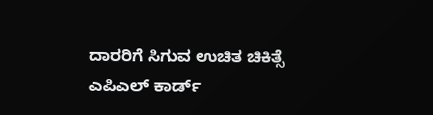ದಾರರಿಗೆ ಸಿಗುವ ಉಚಿತ ಚಿಕಿತ್ಸೆ ಎಪಿಎಲ್ ಕಾರ್ಡ್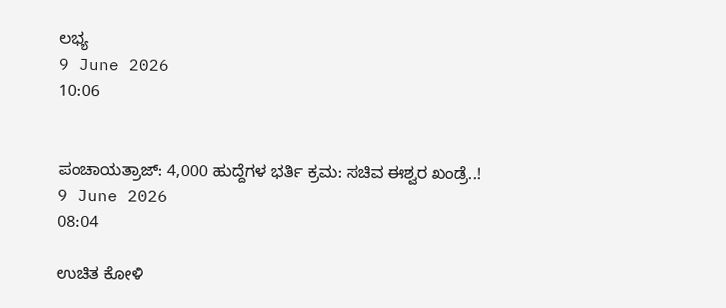ಲಭ್ಯ
9 June 2026
10:06


ಪಂಚಾಯತ್ರಾಜ್: 4,000 ಹುದ್ದೆಗಳ ಭರ್ತಿ ಕ್ರಮ: ಸಚಿವ ಈಶ್ವರ ಖಂಡ್ರೆ..!
9 June 2026
08:04

ಉಚಿತ ಕೋಳಿ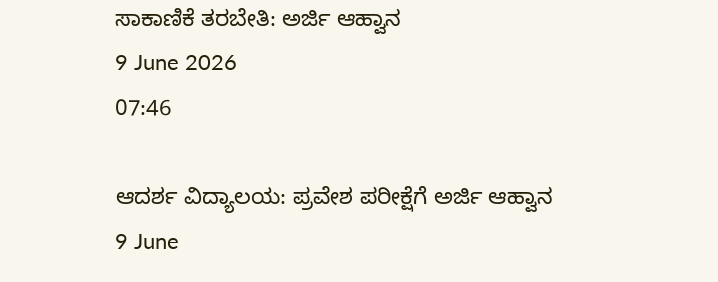ಸಾಕಾಣಿಕೆ ತರಬೇತಿ: ಅರ್ಜಿ ಆಹ್ವಾನ
9 June 2026
07:46

ಆದರ್ಶ ವಿದ್ಯಾಲಯ: ಪ್ರವೇಶ ಪರೀಕ್ಷೆಗೆ ಅರ್ಜಿ ಆಹ್ವಾನ
9 June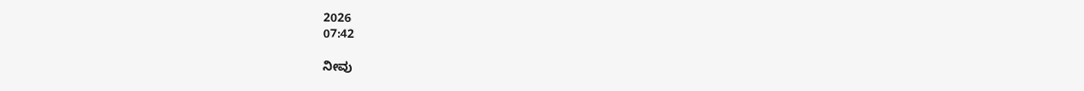2026
07:42

ನೀವು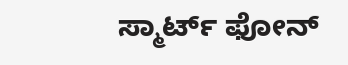ಸ್ಮಾರ್ಟ್ ಫೋನ್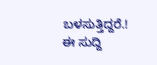ಬಳಸುತ್ತಿದ್ದರೆ.! ಈ ಸುದ್ದಿ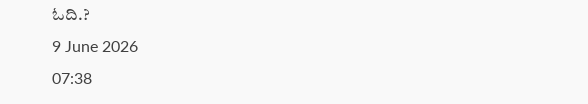ಓದಿ.?
9 June 2026
07:38